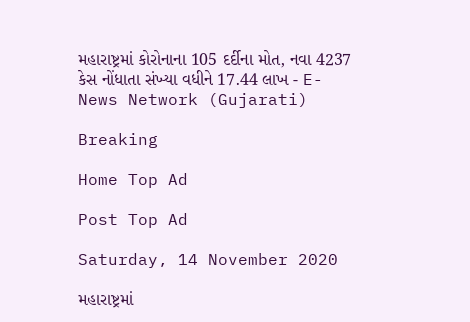મહારાષ્ટ્રમાં કોરોનાના 105 દર્દીના મોત, નવા 4237 કેસ નોંધાતા સંખ્યા વધીને 17.44 લાખ - E-News Network (Gujarati)

Breaking

Home Top Ad

Post Top Ad

Saturday, 14 November 2020

મહારાષ્ટ્રમાં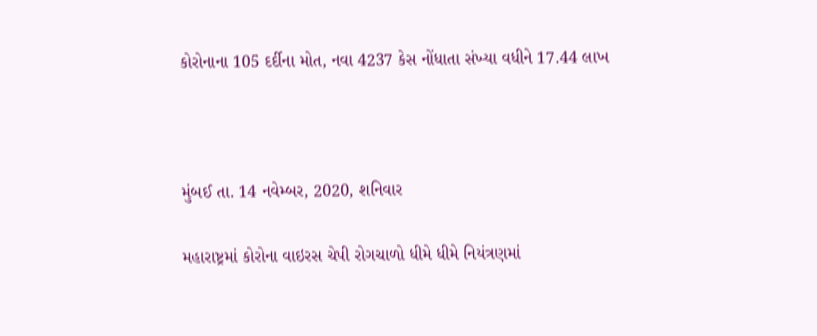કોરોનાના 105 દર્દીના મોત, નવા 4237 કેસ નોંધાતા સંખ્યા વધીને 17.44 લાખ



મુંબઈ તા. 14 નવેમ્બર, 2020, શનિવાર

મહારાષ્ટ્રમાં કોરોના વાઇરસ ચેપી રોગચાળો ધીમે ધીમે નિયંત્રણમાં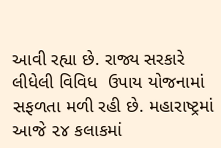આવી રહ્યા છે. રાજ્ય સરકારે લીધેલી વિવિધ  ઉપાય યોજનામાં સફળતા મળી રહી છે. મહારાષ્ટ્રમાં આજે ૨૪ કલાકમાં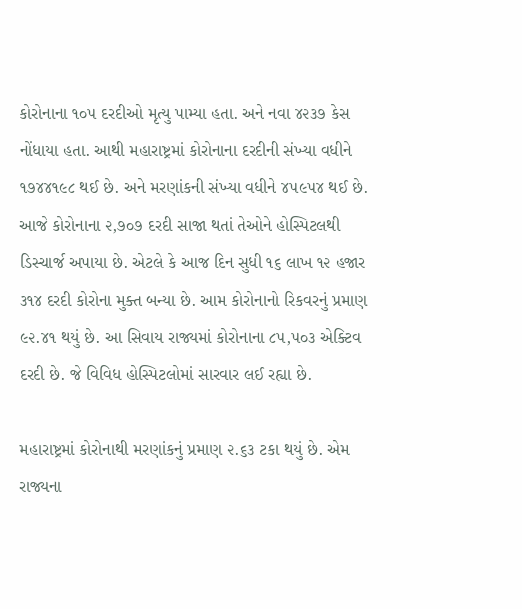કોરોનાના ૧૦૫ દરદીઓ મૃત્યુ પામ્યા હતા. અને નવા ૪૨૩૭ કેસ નોંધાયા હતા. આથી મહારાષ્ટ્રમાં કોરોનાના દરદીની સંખ્યા વધીને ૧૭૪૪૧૯૮ થઈ છે. અને મરણાંકની સંખ્યા વધીને ૪૫૯૫૪ થઈ છે. આજે કોરોનાના ૨,૭૦૭ દરદી સાજા થતાં તેઓને હોસ્પિટલથી ડિસ્ચાર્જ અપાયા છે. એટલે કે આજ દિન સુધી ૧૬ લાખ ૧૨ હજાર ૩૧૪ દરદી કોરોના મુક્ત બન્યા છે. આમ કોરોનાનો રિકવરનું પ્રમાણ ૯૨.૪૧ થયું છે. આ સિવાય રાજ્યમાં કોરોનાના ૮૫,૫૦૩ એક્ટિવ દરદી છે. જે વિવિધ હોસ્પિટલોમાં સારવાર લઈ રહ્યા છે.

મહારાષ્ટ્રમાં કોરોનાથી મરણાંકનું પ્રમાણ ૨.૬૩ ટકા થયું છે. એમ રાજ્યના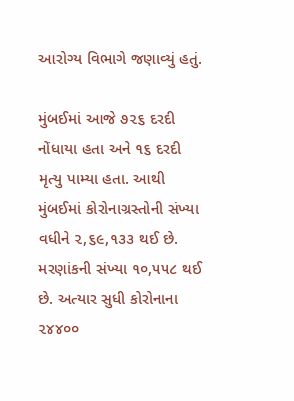આરોગ્ય વિભાગે જણાવ્યું હતું.

મુંબઈમાં આજે ૭૨૬ દરદી નોંધાયા હતા અને ૧૬ દરદી મૃત્યુ પામ્યા હતા. આથી મુંબઈમાં કોરોનાગ્રસ્તોની સંખ્યા  વધીને ૨,૬૯,૧૩૩ થઈ છે. મરણાંકની સંખ્યા ૧૦,૫૫૮ થઈ છે. અત્યાર સુધી કોરોનાના ૨૪૪૦૦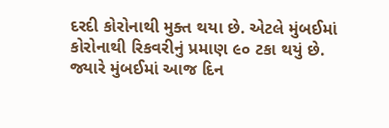દરદી કોરોનાથી મુક્ત થયા છે. એટલે મુંબઈમાં કોરોનાથી રિકવરીનું પ્રમાણ ૯૦ ટકા થયું છે. જ્યારે મુંબઈમાં આજ દિન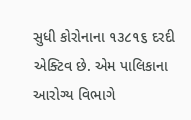સુધી કોરોનાના ૧૩૮૧૬ દરદી એક્ટિવ છે. એમ પાલિકાના આરોગ્ય વિભાગે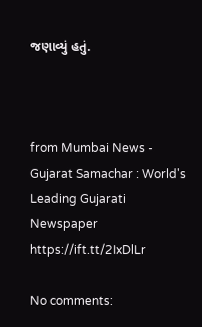જણાવ્યું હતું.



from Mumbai News - Gujarat Samachar : World's Leading Gujarati Newspaper https://ift.tt/2IxDlLr

No comments: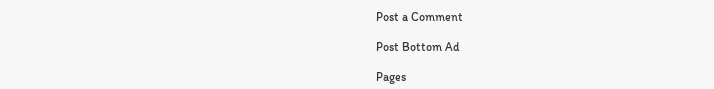Post a Comment

Post Bottom Ad

Pages